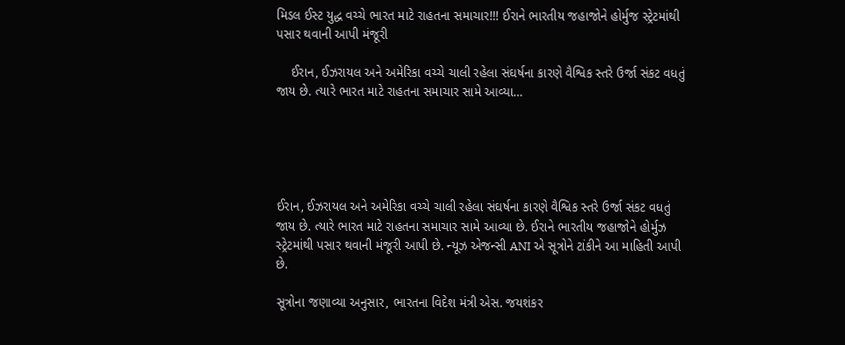મિડલ ઈસ્ટ યુદ્ધ વચ્ચે ભારત માટે રાહતના સમાચાર!!! ઈરાને ભારતીય જહાજોને હોર્મુજ સ્ટ્રેટમાંથી પસાર થવાની આપી મંજૂરી

    ઈરાન, ઈઝરાયલ અને અમેરિકા વચ્ચે ચાલી રહેલા સંઘર્ષના કારણે વૈશ્વિક સ્તરે ઉર્જા સંકટ વધતું જાય છે. ત્યારે ભારત માટે રાહતના સમાચાર સામે આવ્યા…





ઈરાન, ઈઝરાયલ અને અમેરિકા વચ્ચે ચાલી રહેલા સંઘર્ષના કારણે વૈશ્વિક સ્તરે ઉર્જા સંકટ વધતું જાય છે. ત્યારે ભારત માટે રાહતના સમાચાર સામે આવ્યા છે. ઈરાને ભારતીય જહાજોને હોર્મુઝ સ્ટ્રેટમાંથી પસાર થવાની મંજૂરી આપી છે. ન્યૂઝ એજન્સી ANI એ સૂત્રોને ટાંકીને આ માહિતી આપી છે.

સૂત્રોના જણાવ્યા અનુસાર, ભારતના વિદેશ મંત્રી એસ. જયશંકર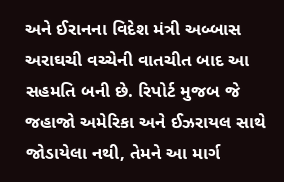અને ઈરાનના વિદેશ મંત્રી અબ્બાસ અરાઘચી વચ્ચેની વાતચીત બાદ આ સહમતિ બની છે. રિપોર્ટ મુજબ જે જહાજો અમેરિકા અને ઈઝરાયલ સાથે જોડાયેલા નથી, તેમને આ માર્ગ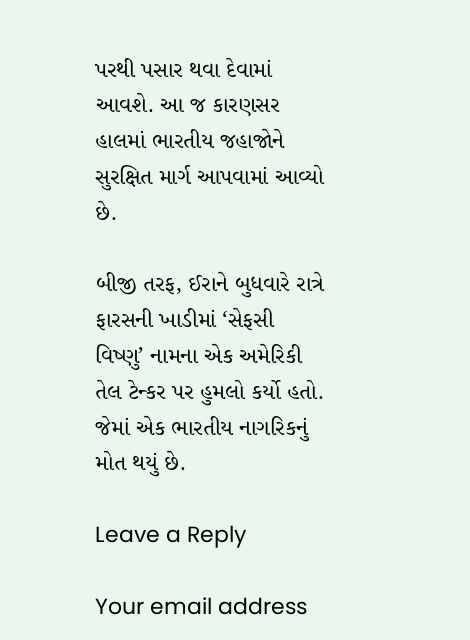પરથી પસાર થવા દેવામાં આવશે. આ જ કારણસર હાલમાં ભારતીય જહાજોને સુરક્ષિત માર્ગ આપવામાં આવ્યો છે.

બીજી તરફ, ઈરાને બુધવારે રાત્રે ફારસની ખાડીમાં ‘સેફસી વિષ્ણુ’ નામના એક અમેરિકી તેલ ટેન્કર પર હુમલો કર્યો હતો. જેમાં એક ભારતીય નાગરિકનું મોત થયું છે.

Leave a Reply

Your email address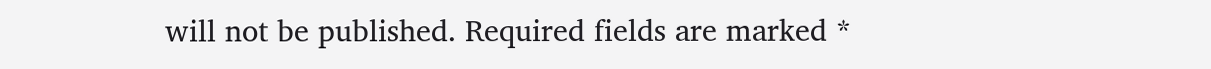will not be published. Required fields are marked *